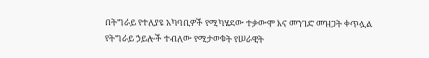በትግራይ የተለያዩ አካባቢዎች የሚካሄደው ተቃውሞ እና መንገድ መዝጋት ቀጥሏል
የትግራይ ኃይሎች ተብለው የሚታወቁት የሠራዊት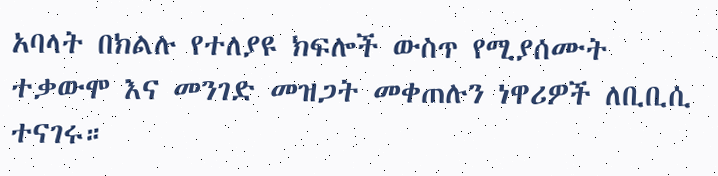አባላት በክልሉ የተለያዩ ክፍሎች ውስጥ የሚያሰሙት ተቃውሞ እና መንገድ መዝጋት መቀጠሉን ነዋሪዎች ለቢቢሲ ተናገሩ።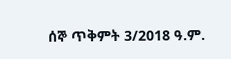ሰኞ ጥቅምት 3/2018 ዓ.ም.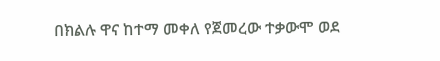በክልሉ ዋና ከተማ መቀለ የጀመረው ተቃውሞ ወደ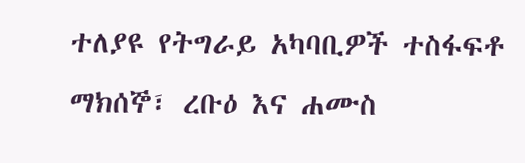ተለያዩ የትግራይ አካባቢዎች ተስፋፍቶ ማክሰኞ፣ ረቡዕ እና ሐሙስ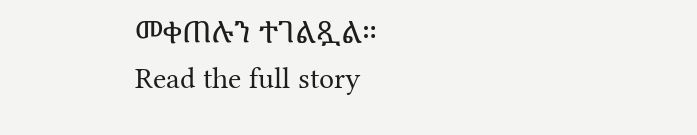መቀጠሉን ተገልጿል።
Read the full story